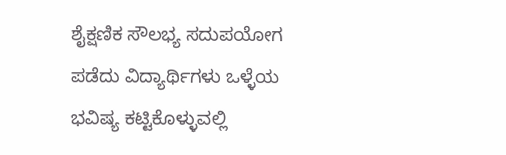ಶೈಕ್ಷಣಿಕ ಸೌಲಭ್ಯ ಸದುಪಯೋಗ ಪಡೆದು ವಿದ್ಯಾರ್ಥಿಗಳು ಒಳ್ಳೆಯ ಭವಿಷ್ಯ ಕಟ್ಟಿಕೊಳ್ಳುವಲ್ಲಿ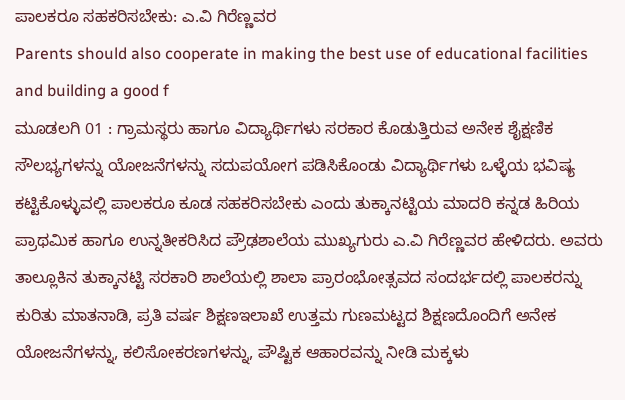ಪಾಲಕರೂ ಸಹಕರಿಸಬೇಕು: ಎ.ವಿ ಗಿರೆಣ್ಣವರ
Parents should also cooperate in making the best use of educational facilities and building a good f
ಮೂಡಲಗಿ 01 : ಗ್ರಾಮಸ್ಥರು ಹಾಗೂ ವಿದ್ಯಾರ್ಥಿಗಳು ಸರಕಾರ ಕೊಡುತ್ತಿರುವ ಅನೇಕ ಶೈಕ್ಷಣಿಕ ಸೌಲಭ್ಯಗಳನ್ನು ಯೋಜನೆಗಳನ್ನು ಸದುಪಯೋಗ ಪಡಿಸಿಕೊಂಡು ವಿದ್ಯಾರ್ಥಿಗಳು ಒಳ್ಳೆಯ ಭವಿಷ್ಯ ಕಟ್ಟಿಕೊಳ್ಳುವಲ್ಲಿ ಪಾಲಕರೂ ಕೂಡ ಸಹಕರಿಸಬೇಕು ಎಂದು ತುಕ್ಕಾನಟ್ಟಿಯ ಮಾದರಿ ಕನ್ನಡ ಹಿರಿಯ ಪ್ರಾಥಮಿಕ ಹಾಗೂ ಉನ್ನತೀಕರಿಸಿದ ಪ್ರೌಢಶಾಲೆಯ ಮುಖ್ಯಗುರು ಎ.ವಿ ಗಿರೆಣ್ಣವರ ಹೇಳಿದರು. ಅವರು ತಾಲ್ಲೂಕಿನ ತುಕ್ಕಾನಟ್ಟಿ ಸರಕಾರಿ ಶಾಲೆಯಲ್ಲಿ ಶಾಲಾ ಪ್ರಾರಂಭೋತ್ಸವದ ಸಂದರ್ಭದಲ್ಲಿ ಪಾಲಕರನ್ನು ಕುರಿತು ಮಾತನಾಡಿ, ಪ್ರತಿ ವರ್ಷ ಶಿಕ್ಷಣಇಲಾಖೆ ಉತ್ತಮ ಗುಣಮಟ್ಟದ ಶಿಕ್ಷಣದೊಂದಿಗೆ ಅನೇಕ ಯೋಜನೆಗಳನ್ನು, ಕಲಿಸೋಕರಣಗಳನ್ನು, ಪೌಷ್ಟಿಕ ಆಹಾರವನ್ನು ನೀಡಿ ಮಕ್ಕಳು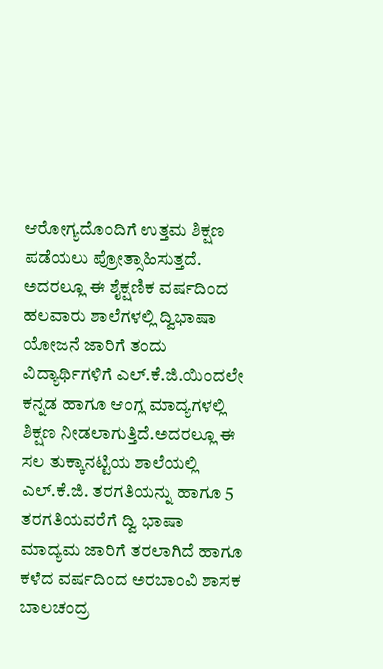ಆರೋಗ್ಯದೊಂದಿಗೆ ಉತ್ತಮ ಶಿಕ್ಷಣ ಪಡೆಯಲು ಪ್ರೋತ್ಸಾಹಿಸುತ್ತದೆ.
ಅದರಲ್ಲೂ ಈ ಶೈಕ್ಷಣಿಕ ವರ್ಷದಿಂದ ಹಲವಾರು ಶಾಲೆಗಳಲ್ಲಿ ದ್ವಿಭಾಷಾ ಯೋಜನೆ ಜಾರಿಗೆ ತಂದು ವಿದ್ಯಾರ್ಥಿಗಳಿಗೆ ಎಲ್.ಕೆ.ಜಿ.ಯಿಂದಲೇ ಕನ್ನಡ ಹಾಗೂ ಆಂಗ್ಲ ಮಾದ್ಯಗಳಲ್ಲಿ ಶಿಕ್ಷಣ ನೀಡಲಾಗುತ್ತಿದೆ.ಅದರಲ್ಲೂ ಈ ಸಲ ತುಕ್ಕಾನಟ್ಟಿಯ ಶಾಲೆಯಲ್ಲಿ ಎಲ್.ಕೆ.ಜಿ. ತರಗತಿಯನ್ನು ಹಾಗೂ 5 ತರಗತಿಯವರೆಗೆ ದ್ವಿ ಭಾಷಾ ಮಾದ್ಯಮ ಜಾರಿಗೆ ತರಲಾಗಿದೆ ಹಾಗೂ ಕಳೆದ ವರ್ಷದಿಂದ ಅರಬಾಂವಿ ಶಾಸಕ ಬಾಲಚಂದ್ರ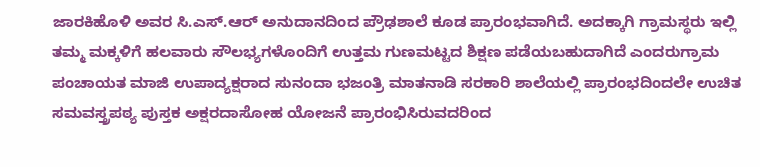ಜಾರಕಿಹೊಳಿ ಅವರ ಸಿ.ಎಸ್.ಆರ್ ಅನುದಾನದಿಂದ ಪ್ರೌಢಶಾಲೆ ಕೂಡ ಪ್ರಾರಂಭವಾಗಿದೆ. ಅದಕ್ಕಾಗಿ ಗ್ರಾಮಸ್ಥರು ಇಲ್ಲಿ ತಮ್ಮ ಮಕ್ಕಳಿಗೆ ಹಲವಾರು ಸೌಲಭ್ಯಗಳೊಂದಿಗೆ ಉತ್ತಮ ಗುಣಮಟ್ಟದ ಶಿಕ್ಷಣ ಪಡೆಯಬಹುದಾಗಿದೆ ಎಂದರುಗ್ರಾಮ ಪಂಚಾಯತ ಮಾಜಿ ಉಪಾದ್ಯಕ್ಷರಾದ ಸುನಂದಾ ಭಜಂತ್ರಿ ಮಾತನಾಡಿ ಸರಕಾರಿ ಶಾಲೆಯಲ್ಲಿ ಪ್ರಾರಂಭದಿಂದಲೇ ಉಚಿತ ಸಮವಸ್ತ್ರಪಠ್ಯ ಪುಸ್ತಕ ಅಕ್ಷರದಾಸೋಹ ಯೋಜನೆ ಪ್ರಾರಂಭಿಸಿರುವದರಿಂದ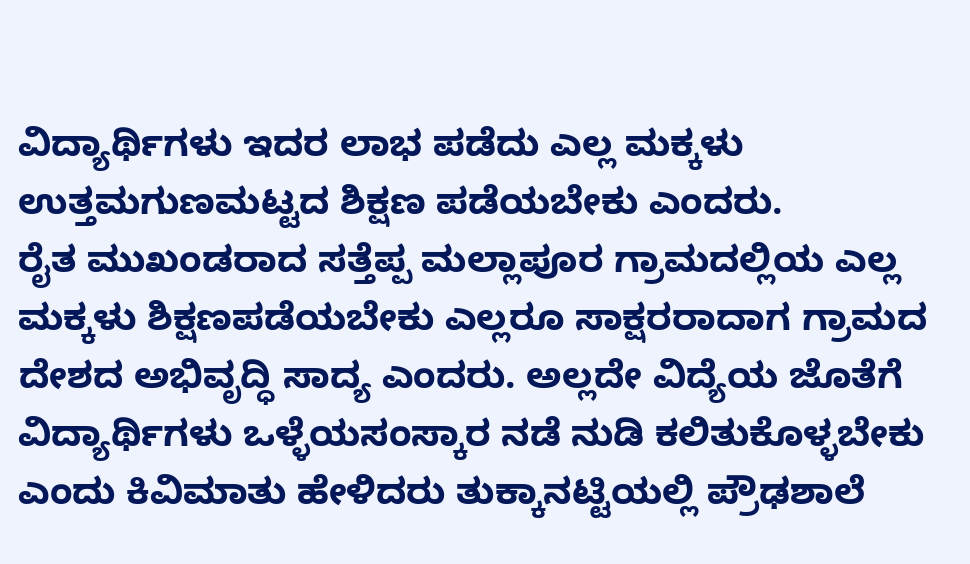ವಿದ್ಯಾರ್ಥಿಗಳು ಇದರ ಲಾಭ ಪಡೆದು ಎಲ್ಲ ಮಕ್ಕಳು ಉತ್ತಮಗುಣಮಟ್ಟದ ಶಿಕ್ಷಣ ಪಡೆಯಬೇಕು ಎಂದರು.
ರೈತ ಮುಖಂಡರಾದ ಸತ್ತೆಪ್ಪ ಮಲ್ಲಾಪೂರ ಗ್ರಾಮದಲ್ಲಿಯ ಎಲ್ಲ ಮಕ್ಕಳು ಶಿಕ್ಷಣಪಡೆಯಬೇಕು ಎಲ್ಲರೂ ಸಾಕ್ಷರರಾದಾಗ ಗ್ರಾಮದ ದೇಶದ ಅಭಿವೃದ್ಧಿ ಸಾದ್ಯ ಎಂದರು. ಅಲ್ಲದೇ ವಿದ್ಯೆಯ ಜೊತೆಗೆ ವಿದ್ಯಾರ್ಥಿಗಳು ಒಳ್ಳೆಯಸಂಸ್ಕಾರ ನಡೆ ನುಡಿ ಕಲಿತುಕೊಳ್ಳಬೇಕು ಎಂದು ಕಿವಿಮಾತು ಹೇಳಿದರು ತುಕ್ಕಾನಟ್ಟಿಯಲ್ಲಿ ಪ್ರೌಢಶಾಲೆ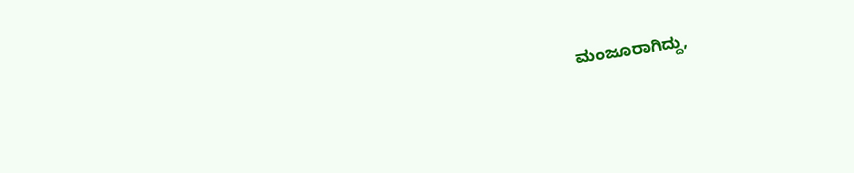ಮಂಜೂರಾಗಿದ್ದು,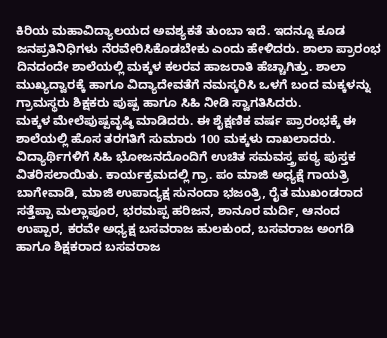ಕಿರಿಯ ಮಹಾವಿದ್ಯಾಲಯದ ಅವಶ್ಯಕತೆ ತುಂಬಾ ಇದೆ. ಇದನ್ನೂ ಕೂಡ ಜನಪ್ರತಿನಿಧಿಗಳು ನೆರವೇರಿಸಿಕೊಡಬೇಕು ಎಂದು ಹೇಳಿದರು. ಶಾಲಾ ಪ್ರಾರಂಭ ದಿನದಂದೇ ಶಾಲೆಯಲ್ಲಿ ಮಕ್ಕಳ ಕಲರವ ಹಾಜರಾತಿ ಹೆಚ್ಚಾಗಿತ್ತು. ಶಾಲಾ ಮುಖ್ಯದ್ವಾರಕ್ಕೆ ಹಾಗೂ ವಿದ್ಯಾದೇವತೆಗೆ ನಮಸ್ಕರಿಸಿ ಒಳಗೆ ಬಂದ ಮಕ್ಕಳನ್ನು ಗ್ರಾಮಸ್ಥರು ಶಿಕ್ಷಕರು ಪುಷ್ಪ ಹಾಗೂ ಸಿಹಿ ನೀಡಿ ಸ್ವಾಗತಿಸಿದರು.
ಮಕ್ಕಳ ಮೇಲೆಪುಷ್ಪವೃಷ್ಠಿ ಮಾಡಿದರು. ಈ ಶೈಕ್ಷಣಿಕ ವರ್ಷ ಪ್ರಾರಂಭಕ್ಕೆ ಈ ಶಾಲೆಯಲ್ಲಿ ಹೊಸ ತರಗತಿಗೆ ಸುಮಾರು 100 ಮಕ್ಕಳು ದಾಖಲಾದರು. ವಿದ್ಯಾರ್ಥಿಗಳಿಗೆ ಸಿಹಿ ಭೋಜನದೊಂದಿಗೆ ಉಚಿತ ಸಮವಸ್ತ್ರ ಪಠ್ಯ ಪುಸ್ತಕ ವಿತರಿಸಲಾಯಿತು. ಕಾರ್ಯಕ್ರಮದಲ್ಲಿ ಗ್ರಾ. ಪಂ ಮಾಜಿ ಅಧ್ಯಕ್ಷೆ ಗಾಯತ್ರಿ ಬಾಗೇವಾಡಿ, ಮಾಜಿ ಉಪಾದ್ಯಕ್ಷ ಸುನಂದಾ ಭಜಂತ್ರಿ, ರೈತ ಮುಖಂಡರಾದ ಸತ್ತೆಪ್ಪಾ ಮಲ್ಲಾಪೂರ, ಭರಮಪ್ಪ ಹರಿಜನ, ಶಾನೂರ ಮರ್ದಿ, ಆನಂದ ಉಪ್ಪಾರ, ಕರವೇ ಅಧ್ಯಕ್ಷ ಬಸವರಾಜ ಹುಲಕುಂದ, ಬಸವರಾಜ ಅಂಗಡಿ ಹಾಗೂ ಶಿಕ್ಷಕರಾದ ಬಸವರಾಜ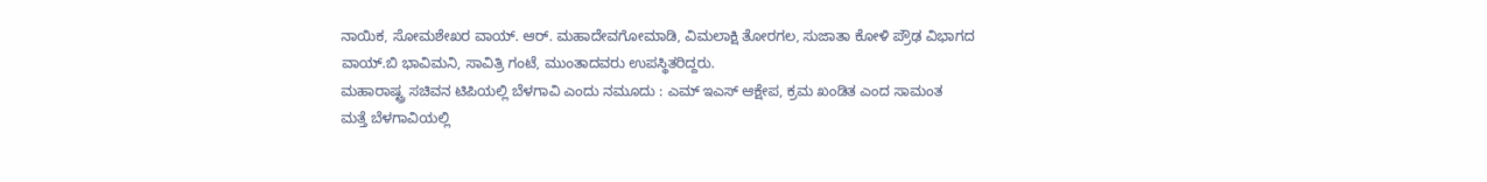ನಾಯಿಕ, ಸೋಮಶೇಖರ ವಾಯ್. ಆರ್. ಮಹಾದೇವಗೋಮಾಡಿ, ವಿಮಲಾಕ್ಷಿ ತೋರಗಲ, ಸುಜಾತಾ ಕೋಳಿ ಪ್ರೌಢ ವಿಭಾಗದ ವಾಯ್.ಬಿ ಭಾವಿಮನಿ, ಸಾವಿತ್ರಿ ಗಂಟೆ, ಮುಂತಾದವರು ಉಪಸ್ಥಿತರಿದ್ದರು.
ಮಹಾರಾಷ್ಟ್ರ ಸಚಿವನ ಟಿಪಿಯಲ್ಲಿ ಬೆಳಗಾವಿ ಎಂದು ನಮೂದು : ಎಮ್ ಇಎಸ್ ಆಕ್ಷೇಪ, ಕ್ರಮ ಖಂಡಿತ ಎಂದ ಸಾಮಂತ
ಮತ್ತೆ ಬೆಳಗಾವಿಯಲ್ಲಿ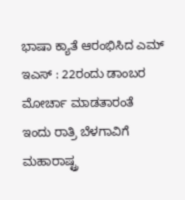ಭಾಷಾ ಕ್ಯಾತೆ ಆರಂಭಿಸಿದ ಎಮ್ ಇಎಸ್ : 22ರಂದು ಡಾಂಬರ ಮೋರ್ಚಾ ಮಾಡತಾರಂತೆ
ಇಂದು ರಾತ್ರಿ ಬೆಳಗಾವಿಗೆ ಮಹಾರಾಷ್ಟ್ರ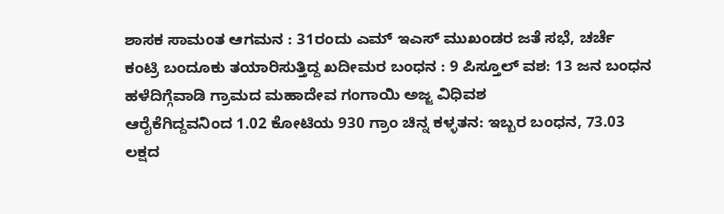ಶಾಸಕ ಸಾಮಂತ ಆಗಮನ : 31ರಂದು ಎಮ್ ಇಎಸ್ ಮುಖಂಡರ ಜತೆ ಸಭೆ, ಚರ್ಚೆ
ಕಂಟ್ರಿ ಬಂದೂಕು ತಯಾರಿಸುತ್ತಿದ್ದ ಖದೀಮರ ಬಂಧನ : 9 ಪಿಸ್ತೂಲ್ ವಶ: 13 ಜನ ಬಂಧನ
ಹಳೆದಿಗ್ಗೆವಾಡಿ ಗ್ರಾಮದ ಮಹಾದೇವ ಗಂಗಾಯಿ ಅಜ್ಜ ವಿಧಿವಶ
ಆರೈಕೆಗಿದ್ದವನಿಂದ 1.02 ಕೋಟಿಯ 930 ಗ್ರಾಂ ಚಿನ್ನ ಕಳ್ಳತನ: ಇಬ್ಬರ ಬಂಧನ, 73.03 ಲಕ್ಷದ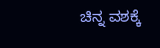ಚಿನ್ನ ವಶಕ್ಕೆ